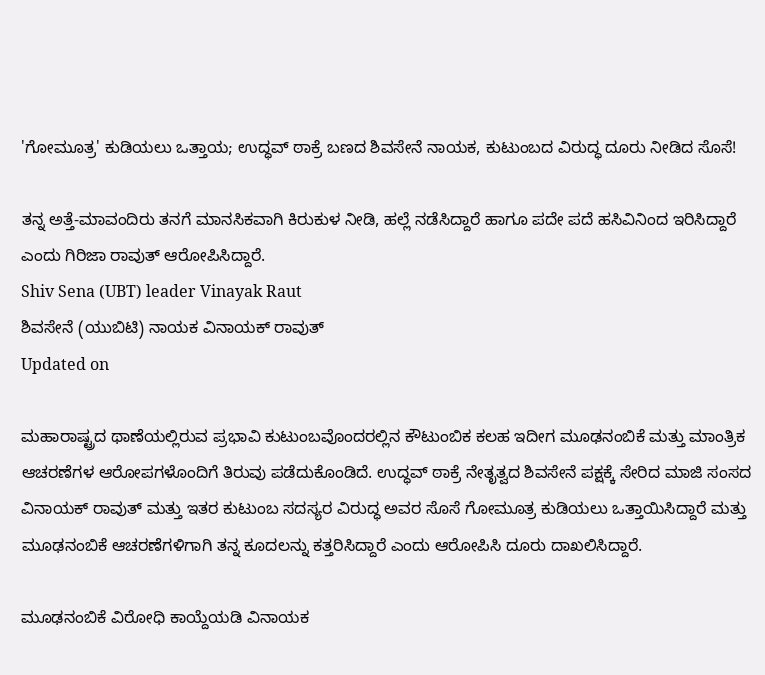'ಗೋಮೂತ್ರ' ಕುಡಿಯಲು ಒತ್ತಾಯ; ಉದ್ಧವ್ ಠಾಕ್ರೆ ಬಣದ ಶಿವಸೇನೆ ನಾಯಕ, ಕುಟುಂಬದ ವಿರುದ್ಧ ದೂರು ನೀಡಿದ ಸೊಸೆ!

ತನ್ನ ಅತ್ತೆ-ಮಾವಂದಿರು ತನಗೆ ಮಾನಸಿಕವಾಗಿ ಕಿರುಕುಳ ನೀಡಿ, ಹಲ್ಲೆ ನಡೆಸಿದ್ದಾರೆ ಹಾಗೂ ಪದೇ ಪದೆ ಹಸಿವಿನಿಂದ ಇರಿಸಿದ್ದಾರೆ ಎಂದು ಗಿರಿಜಾ ರಾವುತ್ ಆರೋಪಿಸಿದ್ದಾರೆ.
Shiv Sena (UBT) leader Vinayak Raut
ಶಿವಸೇನೆ (ಯುಬಿಟಿ) ನಾಯಕ ವಿನಾಯಕ್ ರಾವುತ್
Updated on

ಮಹಾರಾಷ್ಟ್ರದ ಥಾಣೆಯಲ್ಲಿರುವ ಪ್ರಭಾವಿ ಕುಟುಂಬವೊಂದರಲ್ಲಿನ ಕೌಟುಂಬಿಕ ಕಲಹ ಇದೀಗ ಮೂಢನಂಬಿಕೆ ಮತ್ತು ಮಾಂತ್ರಿಕ ಆಚರಣೆಗಳ ಆರೋಪಗಳೊಂದಿಗೆ ತಿರುವು ಪಡೆದುಕೊಂಡಿದೆ. ಉದ್ಧವ್ ಠಾಕ್ರೆ ನೇತೃತ್ವದ ಶಿವಸೇನೆ ಪಕ್ಷಕ್ಕೆ ಸೇರಿದ ಮಾಜಿ ಸಂಸದ ವಿನಾಯಕ್ ರಾವುತ್ ಮತ್ತು ಇತರ ಕುಟುಂಬ ಸದಸ್ಯರ ವಿರುದ್ಧ ಅವರ ಸೊಸೆ ಗೋಮೂತ್ರ ಕುಡಿಯಲು ಒತ್ತಾಯಿಸಿದ್ದಾರೆ ಮತ್ತು ಮೂಢನಂಬಿಕೆ ಆಚರಣೆಗಳಿಗಾಗಿ ತನ್ನ ಕೂದಲನ್ನು ಕತ್ತರಿಸಿದ್ದಾರೆ ಎಂದು ಆರೋಪಿಸಿ ದೂರು ದಾಖಲಿಸಿದ್ದಾರೆ.

ಮೂಢನಂಬಿಕೆ ವಿರೋಧಿ ಕಾಯ್ದೆಯಡಿ ವಿನಾಯಕ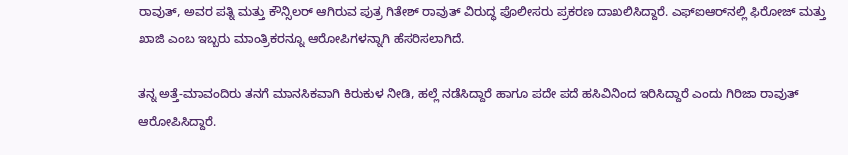ರಾವುತ್, ಅವರ ಪತ್ನಿ ಮತ್ತು ಕೌನ್ಸಿಲರ್ ಆಗಿರುವ ಪುತ್ರ ಗಿತೇಶ್ ರಾವುತ್ ವಿರುದ್ಧ ಪೊಲೀಸರು ಪ್ರಕರಣ ದಾಖಲಿಸಿದ್ದಾರೆ. ಎಫ್‌ಐಆರ್‌ನಲ್ಲಿ ಫಿರೋಜ್ ಮತ್ತು ಖಾಜಿ ಎಂಬ ಇಬ್ಬರು ಮಾಂತ್ರಿಕರನ್ನೂ ಆರೋಪಿಗಳನ್ನಾಗಿ ಹೆಸರಿಸಲಾಗಿದೆ.

ತನ್ನ ಅತ್ತೆ-ಮಾವಂದಿರು ತನಗೆ ಮಾನಸಿಕವಾಗಿ ಕಿರುಕುಳ ನೀಡಿ, ಹಲ್ಲೆ ನಡೆಸಿದ್ದಾರೆ ಹಾಗೂ ಪದೇ ಪದೆ ಹಸಿವಿನಿಂದ ಇರಿಸಿದ್ದಾರೆ ಎಂದು ಗಿರಿಜಾ ರಾವುತ್ ಆರೋಪಿಸಿದ್ದಾರೆ.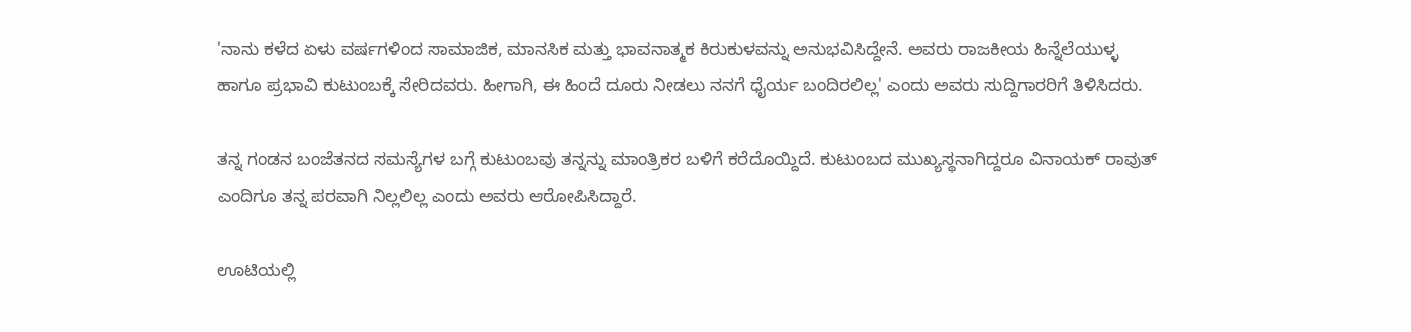'ನಾನು ಕಳೆದ ಏಳು ವರ್ಷಗಳಿಂದ ಸಾಮಾಜಿಕ, ಮಾನಸಿಕ ಮತ್ತು ಭಾವನಾತ್ಮಕ ಕಿರುಕುಳವನ್ನು ಅನುಭವಿಸಿದ್ದೇನೆ. ಅವರು ರಾಜಕೀಯ ಹಿನ್ನೆಲೆಯುಳ್ಳ ಹಾಗೂ ಪ್ರಭಾವಿ ಕುಟುಂಬಕ್ಕೆ ಸೇರಿದವರು. ಹೀಗಾಗಿ, ಈ ಹಿಂದೆ ದೂರು ನೀಡಲು ನನಗೆ ಧೈರ್ಯ ಬಂದಿರಲಿಲ್ಲ' ಎಂದು ಅವರು ಸುದ್ದಿಗಾರರಿಗೆ ತಿಳಿಸಿದರು.

ತನ್ನ ಗಂಡನ ಬಂಜೆತನದ ಸಮಸ್ಯೆಗಳ ಬಗ್ಗೆ ಕುಟುಂಬವು ತನ್ನನ್ನು ಮಾಂತ್ರಿಕರ ಬಳಿಗೆ ಕರೆದೊಯ್ದಿದೆ. ಕುಟುಂಬದ ಮುಖ್ಯಸ್ಥನಾಗಿದ್ದರೂ ವಿನಾಯಕ್ ರಾವುತ್ ಎಂದಿಗೂ ತನ್ನ ಪರವಾಗಿ ನಿಲ್ಲಲಿಲ್ಲ ಎಂದು ಅವರು ಆರೋಪಿಸಿದ್ದಾರೆ.

ಊಟಿಯಲ್ಲಿ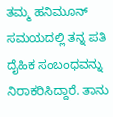ತಮ್ಮ ಹನಿಮೂನ್ ಸಮಯದಲ್ಲಿ ತನ್ನ ಪತಿ ದೈಹಿಕ ಸಂಬಂಧವನ್ನು ನಿರಾಕರಿಸಿದ್ದಾರೆ. ತಾನು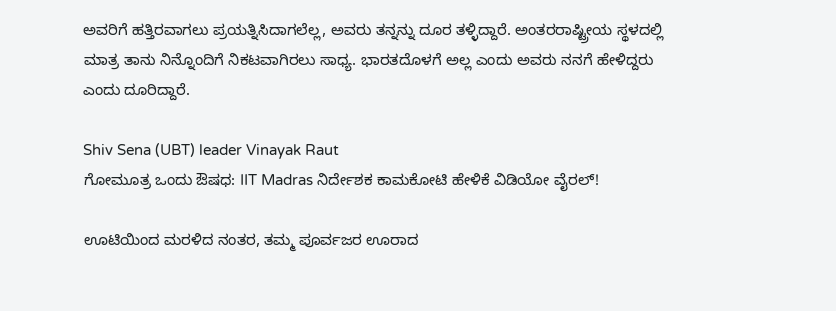ಅವರಿಗೆ ಹತ್ತಿರವಾಗಲು ಪ್ರಯತ್ನಿಸಿದಾಗಲೆಲ್ಲ, ಅವರು ತನ್ನನ್ನು ದೂರ ತಳ್ಳಿದ್ದಾರೆ. ಅಂತರರಾಷ್ಟ್ರೀಯ ಸ್ಥಳದಲ್ಲಿ ಮಾತ್ರ ತಾನು ನಿನ್ನೊಂದಿಗೆ ನಿಕಟವಾಗಿರಲು ಸಾಧ್ಯ. ಭಾರತದೊಳಗೆ ಅಲ್ಲ ಎಂದು ಅವರು ನನಗೆ ಹೇಳಿದ್ದರು ಎಂದು ದೂರಿದ್ದಾರೆ.

Shiv Sena (UBT) leader Vinayak Raut
ಗೋಮೂತ್ರ ಒಂದು ಔಷಧ: IIT Madras ನಿರ್ದೇಶಕ ಕಾಮಕೋಟಿ ಹೇಳಿಕೆ ವಿಡಿಯೋ ವೈರಲ್!

ಊಟಿಯಿಂದ ಮರಳಿದ ನಂತರ, ತಮ್ಮ ಪೂರ್ವಜರ ಊರಾದ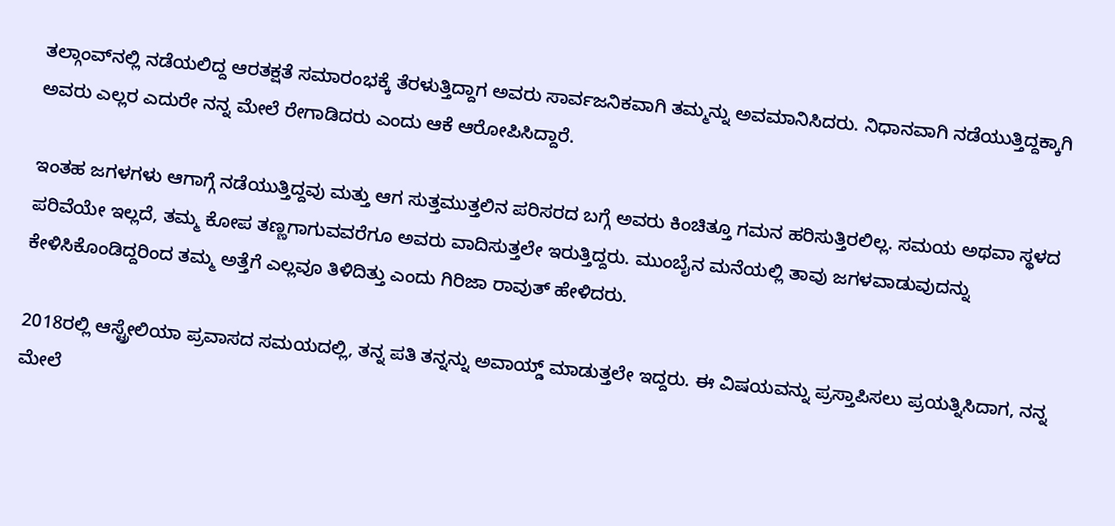ತಲ್ಗಾಂವ್‌ನಲ್ಲಿ ನಡೆಯಲಿದ್ದ ಆರತಕ್ಷತೆ ಸಮಾರಂಭಕ್ಕೆ ತೆರಳುತ್ತಿದ್ದಾಗ ಅವರು ಸಾರ್ವಜನಿಕವಾಗಿ ತಮ್ಮನ್ನು ಅವಮಾನಿಸಿದರು. ನಿಧಾನವಾಗಿ ನಡೆಯುತ್ತಿದ್ದಕ್ಕಾಗಿ ಅವರು ಎಲ್ಲರ ಎದುರೇ ನನ್ನ ಮೇಲೆ ರೇಗಾಡಿದರು ಎಂದು ಆಕೆ ಆರೋಪಿಸಿದ್ದಾರೆ.

ಇಂತಹ ಜಗಳಗಳು ಆಗಾಗ್ಗೆ ನಡೆಯುತ್ತಿದ್ದವು ಮತ್ತು ಆಗ ಸುತ್ತಮುತ್ತಲಿನ ಪರಿಸರದ ಬಗ್ಗೆ ಅವರು ಕಿಂಚಿತ್ತೂ ಗಮನ ಹರಿಸುತ್ತಿರಲಿಲ್ಲ. ಸಮಯ ಅಥವಾ ಸ್ಥಳದ ಪರಿವೆಯೇ ಇಲ್ಲದೆ, ತಮ್ಮ ಕೋಪ ತಣ್ಣಗಾಗುವವರೆಗೂ ಅವರು ವಾದಿಸುತ್ತಲೇ ಇರುತ್ತಿದ್ದರು. ಮುಂಬೈನ ಮನೆಯಲ್ಲಿ ತಾವು ಜಗಳವಾಡುವುದನ್ನು ಕೇಳಿಸಿಕೊಂಡಿದ್ದರಿಂದ ತಮ್ಮ ಅತ್ತೆಗೆ ಎಲ್ಲವೂ ತಿಳಿದಿತ್ತು ಎಂದು ಗಿರಿಜಾ ರಾವುತ್ ಹೇಳಿದರು.

2018ರಲ್ಲಿ ಆಸ್ಟ್ರೇಲಿಯಾ ಪ್ರವಾಸದ ಸಮಯದಲ್ಲಿ, ತನ್ನ ಪತಿ ತನ್ನನ್ನು ಅವಾಯ್ಡ್ ಮಾಡುತ್ತಲೇ ಇದ್ದರು. ಈ ವಿಷಯವನ್ನು ಪ್ರಸ್ತಾಪಿಸಲು ಪ್ರಯತ್ನಿಸಿದಾಗ, ನನ್ನ ಮೇಲೆ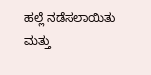ಹಲ್ಲೆ ನಡೆಸಲಾಯಿತು ಮತ್ತು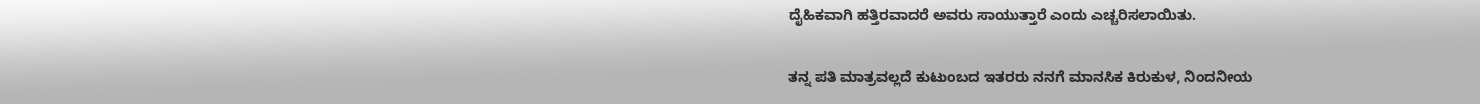ದೈಹಿಕವಾಗಿ ಹತ್ತಿರವಾದರೆ ಅವರು ಸಾಯುತ್ತಾರೆ ಎಂದು ಎಚ್ಚರಿಸಲಾಯಿತು.

ತನ್ನ ಪತಿ ಮಾತ್ರವಲ್ಲದೆ ಕುಟುಂಬದ ಇತರರು ನನಗೆ ಮಾನಸಿಕ ಕಿರುಕುಳ, ನಿಂದನೀಯ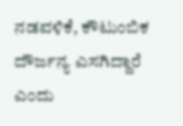ನಡವಳಿಕೆ, ಕೌಟುಂಬಿಕ ದೌರ್ಜನ್ಯ ಎಸಗಿದ್ದಾರೆ ಎಂದು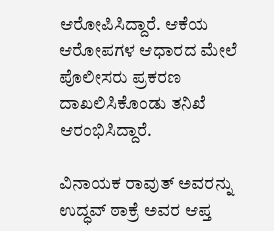ಆರೋಪಿಸಿದ್ದಾರೆ. ಆಕೆಯ ಆರೋಪಗಳ ಆಧಾರದ ಮೇಲೆ ಪೊಲೀಸರು ಪ್ರಕರಣ ದಾಖಲಿಸಿಕೊಂಡು ತನಿಖೆ ಆರಂಭಿಸಿದ್ದಾರೆ.

ವಿನಾಯಕ ರಾವುತ್ ಅವರನ್ನು ಉದ್ಧವ್ ಠಾಕ್ರೆ ಅವರ ಆಪ್ತ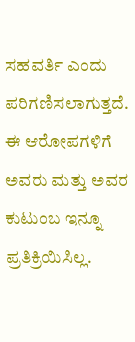ಸಹವರ್ತಿ ಎಂದು ಪರಿಗಣಿಸಲಾಗುತ್ತದೆ. ಈ ಆರೋಪಗಳಿಗೆ ಅವರು ಮತ್ತು ಅವರ ಕುಟುಂಬ ಇನ್ನೂ ಪ್ರತಿಕ್ರಿಯಿಸಿಲ್ಲ.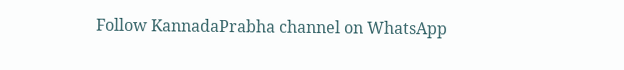Follow KannadaPrabha channel on WhatsApp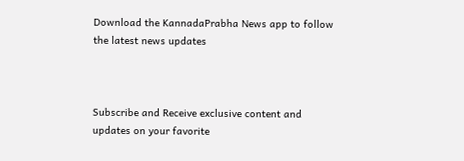Download the KannadaPrabha News app to follow the latest news updates



Subscribe and Receive exclusive content and updates on your favorite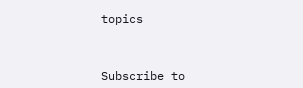topics



Subscribe to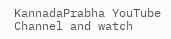KannadaPrabha YouTube Channel and watch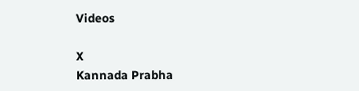Videos

X
Kannada Prabha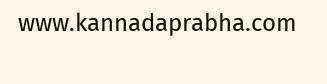www.kannadaprabha.com